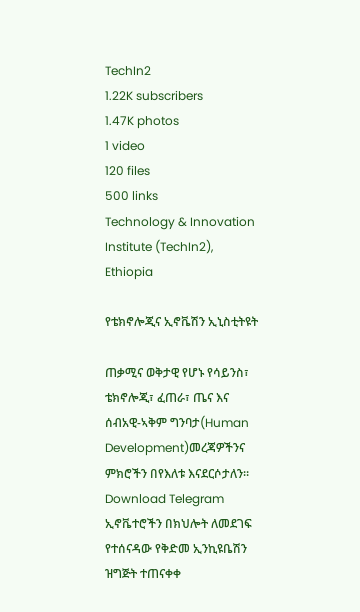TechIn2
1.22K subscribers
1.47K photos
1 video
120 files
500 links
Technology & Innovation Institute (TechIn2), Ethiopia

የቴክኖሎጂና ኢኖቬሽን ኢኒስቲትዩት

ጠቃሚና ወቅታዊ የሆኑ የሳይንስ፣ ቴክኖሎጂ፣ ፈጠራ፣ ጤና እና ሰብአዊ-ኣቅም ግንባታ(Human Development)መረጃዎችንና ምክሮችን በየእለቱ እናደርሶታለን።
Download Telegram
ኢኖቬተሮችን በክህሎት ለመደገፍ የተሰናዳው የቅድመ ኢንኪዩቤሽን ዝግጅት ተጠናቀቀ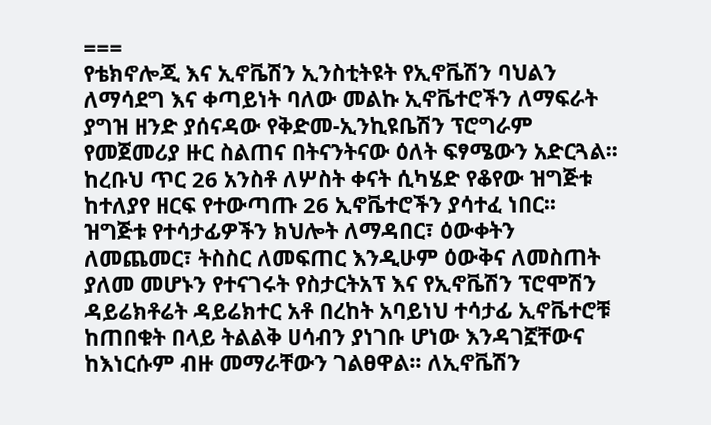===
የቴክኖሎጂ እና ኢኖቬሽን ኢንስቲትዩት የኢኖቬሽን ባህልን ለማሳደግ እና ቀጣይነት ባለው መልኩ ኢኖቬተሮችን ለማፍራት ያግዝ ዘንድ ያሰናዳው የቅድመ-ኢንኪዩቤሽን ፕሮግራም የመጀመሪያ ዙር ስልጠና በትናንትናው ዕለት ፍፃሜውን አድርጓል፡፡ ከረቡህ ጥር 26 አንስቶ ለሦስት ቀናት ሲካሄድ የቆየው ዝግጅቱ ከተለያየ ዘርፍ የተውጣጡ 26 ኢኖቬተሮችን ያሳተፈ ነበር፡፡
ዝግጅቱ የተሳታፊዎችን ክህሎት ለማዳበር፣ ዕውቀትን ለመጨመር፣ ትስስር ለመፍጠር እንዲሁም ዕውቅና ለመስጠት ያለመ መሆኑን የተናገሩት የስታርትአፕ እና የኢኖቬሽን ፕሮሞሽን ዳይሬክቶሬት ዳይሬክተር አቶ በረከት አባይነህ ተሳታፊ ኢኖቬተሮቹ ከጠበቁት በላይ ትልልቅ ሀሳብን ያነገቡ ሆነው እንዳገኟቸውና ከእነርሱም ብዙ መማራቸውን ገልፀዋል፡፡ ለኢኖቬሽን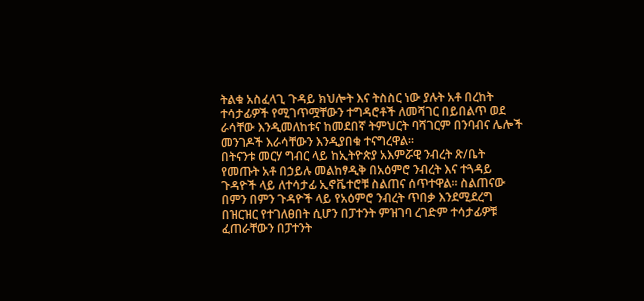ትልቁ አስፈላጊ ጉዳይ ክህሎት እና ትስስር ነው ያሉት አቶ በረከት ተሳታፊዎች የሚገጥሟቸውን ተግዳሮቶች ለመሻገር በይበልጥ ወደ ራሳቸው እንዲመለከቱና ከመደበኛ ትምህርት ባሻገርም በንባብና ሌሎች መንገዶች እራሳቸውን እንዲያበቁ ተናግረዋል፡፡
በትናንቱ መርሃ ግብር ላይ ከኢትዮጵያ አእምሯዊ ንብረት ጽ/ቤት የመጡት አቶ በኃይሉ መልከፃዲቅ በአዕምሮ ንብረት እና ተጓዳይ ጉዳዮች ላይ ለተሳታፊ ኢኖቬተሮቹ ስልጠና ሰጥተዋል፡፡ ስልጠናው በምን በምን ጉዳዮች ላይ የአዕምሮ ንብረት ጥበቃ እንደሚደረግ በዝርዝር የተገለፀበት ሲሆን በፓተንት ምዝገባ ረገድም ተሳታፊዎቹ ፈጠራቸውን በፓተንት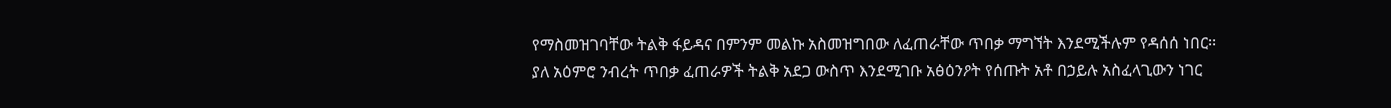የማስመዝገባቸው ትልቅ ፋይዳና በምንም መልኩ አስመዝግበው ለፈጠራቸው ጥበቃ ማግኘት እንደሚችሉም የዳሰሰ ነበር፡፡
ያለ አዕምሮ ንብረት ጥበቃ ፈጠራዎች ትልቅ አደጋ ውስጥ እንደሚገቡ አፅዕንዖት የሰጡት አቶ በኃይሉ አስፈላጊውን ነገር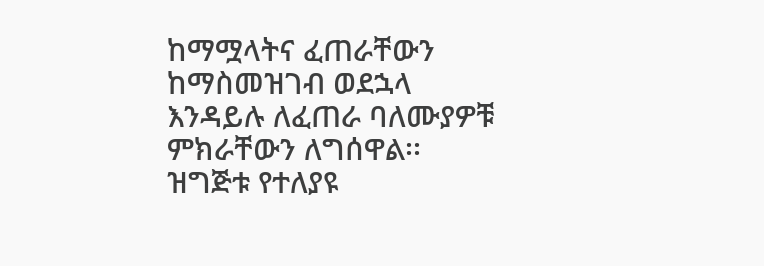ከማሟላትና ፈጠራቸውን ከማስመዝገብ ወደኋላ እንዳይሉ ለፈጠራ ባለሙያዎቹ ምክራቸውን ለግሰዋል፡፡
ዝግጅቱ የተለያዩ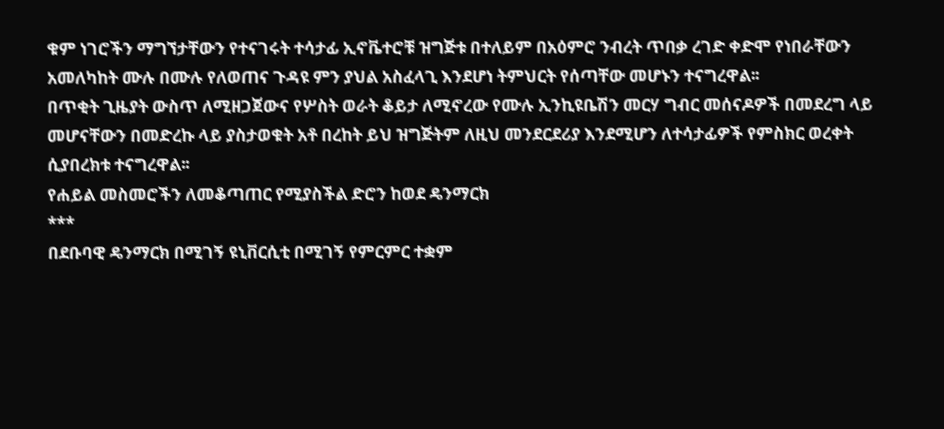ቁም ነገሮችን ማግኘታቸውን የተናገሩት ተሳታፊ ኢኖቬተሮቹ ዝግጅቱ በተለይም በአዕምሮ ንብረት ጥበቃ ረገድ ቀድሞ የነበራቸውን አመለካከት ሙሉ በሙሉ የለወጠና ጉዳዩ ምን ያህል አስፈላጊ እንደሆነ ትምህርት የሰጣቸው መሆኑን ተናግረዋል፡፡
በጥቂት ጊዜያት ውስጥ ለሚዘጋጀውና የሦስት ወራት ቆይታ ለሚኖረው የሙሉ ኢንኪዩቤሽን መርሃ ግብር መሰናዶዎች በመደረግ ላይ መሆናቸውን በመድረኩ ላይ ያስታወቁት አቶ በረከት ይህ ዝግጅትም ለዚህ መንደርደሪያ እንደሚሆን ለተሳታፊዎች የምስክር ወረቀት ሲያበረክቱ ተናግረዋል፡፡
የሐይል መስመሮችን ለመቆጣጠር የሚያስችል ድሮን ከወደ ዴንማርክ
***
በደቡባዊ ዴንማርክ በሚገኝ ዩኒቨርሲቲ በሚገኝ የምርምር ተቋም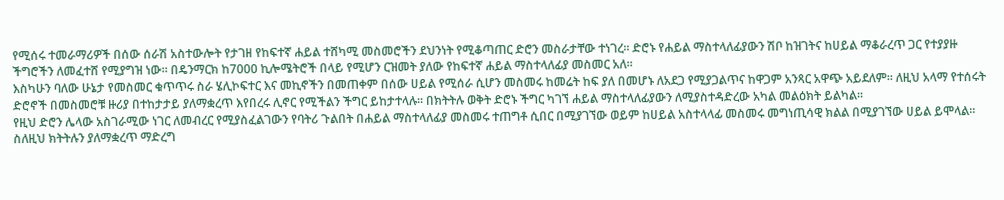የሚሰሩ ተመራማሪዎች በሰው ሰራሽ አስተውሎት የታገዘ የከፍተኛ ሐይል ተሸካሚ መስመሮችን ደህንነት የሚቆጣጠር ድሮን መስራታቸው ተነገረ፡፡ ድሮኑ የሐይል ማስተላለፊያውን ሽቦ ከዝገትና ከሀይል ማቆራረጥ ጋር የተያያዙ ችግሮችን ለመፈተሸ የሚያግዝ ነው፡፡ በዴንማርክ ከ7000 ኪሎሜትሮች በላይ የሚሆን ርዝመት ያለው የከፍተኛ ሐይል ማስተላለፊያ መስመር አለ፡፡
እስካሁን ባለው ሁኔታ የመስመር ቁጥጥሩ ስራ ሄሊኮፍተር እና መኪኖችን በመጠቀም በሰው ሀይል የሚሰራ ሲሆን መስመሩ ከመሬት ከፍ ያለ በመሆኑ ለአደጋ የሚያጋልጥና ከዋጋም አንጻር አዋጭ አይደለም፡፡ ለዚህ አላማ የተሰሩት ድሮኖች በመስመሮቹ ዙሪያ በተከታታይ ያለማቋረጥ እየበረሩ ሊኖር የሚችልን ችግር ይከታተላሉ፡፡ በክትትሉ ወቅት ድሮኑ ችግር ካገኘ ሐይል ማስተላለፊያውን ለሚያስተዳድረው አካል መልዕክት ይልካል፡፡
የዚህ ድሮን ሌላው አስገራሚው ነገር ለመብረር የሚያስፈልገውን የባትሪ ጉልበት በሐይል ማስተላለፊያ መስመሩ ተጠግቶ ሲበር በሚያገኘው ወይም ከሀይል አስተላላፊ መስመሩ መግነጢሳዊ ክልል በሚያገኘው ሀይል ይሞላል፡፡ ስለዚህ ክትትሉን ያለማቋረጥ ማድረግ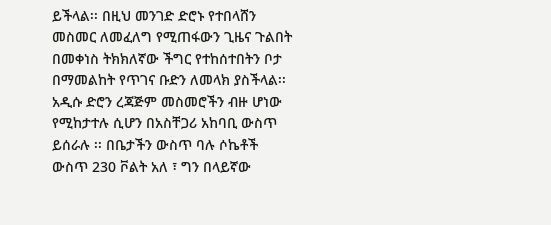ይችላል፡፡ በዚህ መንገድ ድሮኑ የተበላሸን መስመር ለመፈለግ የሚጠፋውን ጊዜና ጉልበት በመቀነስ ትክክለኛው ችግር የተከሰተበትን ቦታ በማመልከት የጥገና ቡድን ለመላክ ያስችላል፡፡
አዲሱ ድሮን ረጃጅም መስመሮችን ብዙ ሆነው የሚከታተሉ ሲሆን በአስቸጋሪ አከባቢ ውስጥ ይሰራሉ ፡፡ በቤታችን ውስጥ ባሉ ሶኬቶች ውስጥ 230 ቮልት አለ ፣ ግን በላይኛው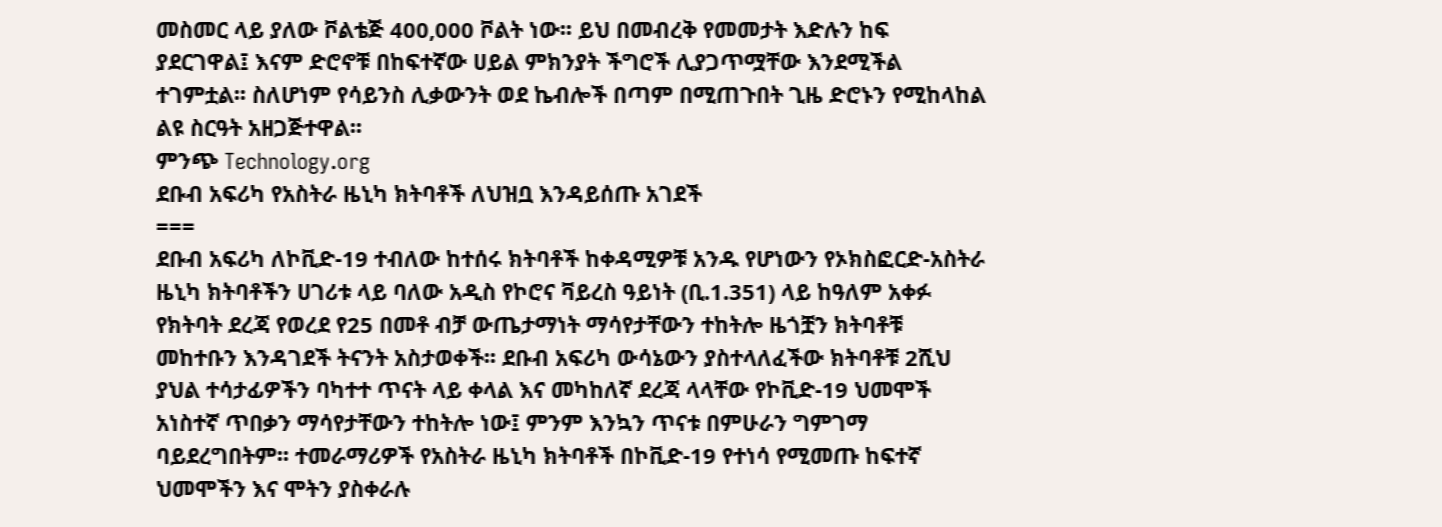መስመር ላይ ያለው ቮልቴጅ 400,000 ቮልት ነው፡፡ ይህ በመብረቅ የመመታት እድሉን ከፍ ያደርገዋል፤ እናም ድሮኖቹ በከፍተኛው ሀይል ምክንያት ችግሮች ሊያጋጥሟቸው እንደሚችል ተገምቷል፡፡ ስለሆነም የሳይንስ ሊቃውንት ወደ ኬብሎች በጣም በሚጠጉበት ጊዜ ድሮኑን የሚከላከል ልዩ ስርዓት አዘጋጅተዋል፡፡
ምንጭ Technology.org
ደቡብ አፍሪካ የአስትራ ዜኒካ ክትባቶች ለህዝቧ እንዳይሰጡ አገደች
===
ደቡብ አፍሪካ ለኮቪድ-19 ተብለው ከተሰሩ ክትባቶች ከቀዳሚዎቹ አንዱ የሆነውን የኦክስፎርድ-አስትራ ዜኒካ ክትባቶችን ሀገሪቱ ላይ ባለው አዲስ የኮሮና ቫይረስ ዓይነት (ቢ.1.351) ላይ ከዓለም አቀፉ የክትባት ደረጃ የወረደ የ25 በመቶ ብቻ ውጤታማነት ማሳየታቸውን ተከትሎ ዜጎቿን ክትባቶቹ መከተቡን እንዳገደች ትናንት አስታወቀች፡፡ ደቡብ አፍሪካ ውሳኔውን ያስተላለፈችው ክትባቶቹ 2ሺህ ያህል ተሳታፊዎችን ባካተተ ጥናት ላይ ቀላል እና መካከለኛ ደረጃ ላላቸው የኮቪድ-19 ህመሞች አነስተኛ ጥበቃን ማሳየታቸውን ተከትሎ ነው፤ ምንም እንኳን ጥናቱ በምሁራን ግምገማ ባይደረግበትም፡፡ ተመራማሪዎች የአስትራ ዜኒካ ክትባቶች በኮቪድ-19 የተነሳ የሚመጡ ከፍተኛ ህመሞችን እና ሞትን ያስቀራሉ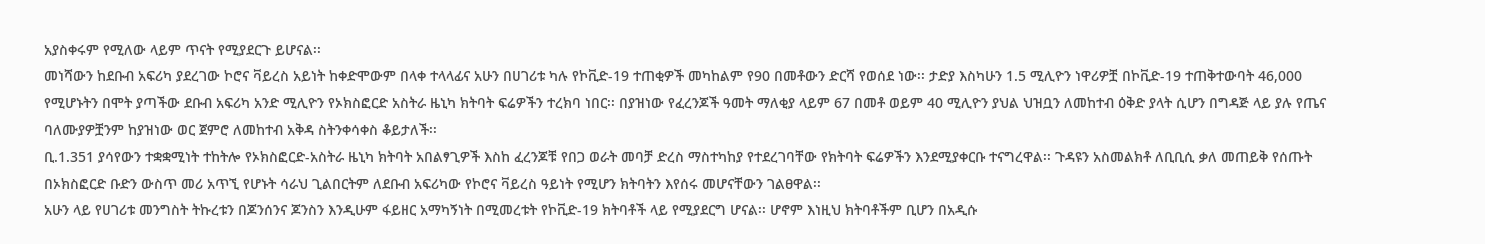አያስቀሩም የሚለው ላይም ጥናት የሚያደርጉ ይሆናል፡፡
መነሻውን ከደቡብ አፍሪካ ያደረገው ኮሮና ቫይረስ አይነት ከቀድሞውም በላቀ ተላላፊና አሁን በሀገሪቱ ካሉ የኮቪድ-19 ተጠቂዎች መካከልም የ90 በመቶውን ድርሻ የወሰደ ነው፡፡ ታድያ እስካሁን 1.5 ሚሊዮን ነዋሪዎቿ በኮቪድ-19 ተጠቅተውባት 46,000 የሚሆኑትን በሞት ያጣችው ደቡብ አፍሪካ አንድ ሚሊዮን የኦክስፎርድ አስትራ ዜኒካ ክትባት ፍሬዎችን ተረክባ ነበር፡፡ በያዝነው የፈረንጆች ዓመት ማለቂያ ላይም 67 በመቶ ወይም 40 ሚሊዮን ያህል ህዝቧን ለመከተብ ዕቅድ ያላት ሲሆን በግዳጅ ላይ ያሉ የጤና ባለሙያዎቿንም ከያዝነው ወር ጀምሮ ለመከተብ አቅዳ ስትንቀሳቀስ ቆይታለች፡፡
ቢ.1.351 ያሳየውን ተቋቋሚነት ተከትሎ የኦክስፎርድ-አስትራ ዜኒካ ክትባት አበልፃጊዎች እስከ ፈረንጆቹ የበጋ ወራት መባቻ ድረስ ማስተካከያ የተደረገባቸው የክትባት ፍሬዎችን እንደሚያቀርቡ ተናግረዋል፡፡ ጉዳዩን አስመልክቶ ለቢቢሲ ቃለ መጠይቅ የሰጡት በኦክስፎርድ ቡድን ውስጥ መሪ አጥኚ የሆኑት ሳራህ ጊልበርትም ለደቡብ አፍሪካው የኮሮና ቫይረስ ዓይነት የሚሆን ክትባትን እየሰሩ መሆናቸውን ገልፀዋል፡፡
አሁን ላይ የሀገሪቱ መንግስት ትኩረቱን በጆንሰንና ጆንስን እንዲሁም ፋይዘር አማካኝነት በሚመረቱት የኮቪድ-19 ክትባቶች ላይ የሚያደርግ ሆናል፡፡ ሆኖም እነዚህ ክትባቶችም ቢሆን በአዲሱ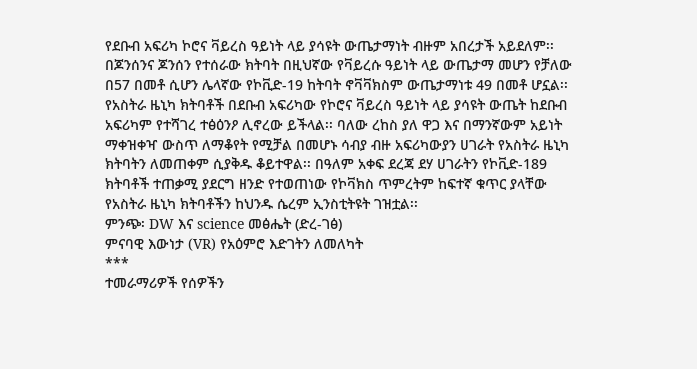የደቡብ አፍሪካ ኮሮና ቫይረስ ዓይነት ላይ ያሳዩት ውጤታማነት ብዙም አበረታች አይደለም፡፡ በጆንሰንና ጆንሰን የተሰራው ክትባት በዚህኛው የቫይረሱ ዓይነት ላይ ውጤታማ መሆን የቻለው በ57 በመቶ ሲሆን ሌላኛው የኮቪድ-19 ከትባት ኖቫቫክስም ውጤታማነቱ 49 በመቶ ሆኗል፡፡
የአስትራ ዜኒካ ክትባቶች በደቡብ አፍሪካው የኮሮና ቫይረስ ዓይነት ላይ ያሳዩት ውጤት ከደቡብ አፍሪካም የተሻገረ ተፅዕንዖ ሊኖረው ይችላል፡፡ ባለው ረከስ ያለ ዋጋ እና በማንኛውም አይነት ማቀዝቀዣ ውስጥ ለማቆየት የሚቻል በመሆኑ ሳብያ ብዙ አፍሪካውያን ሀገራት የአስትራ ዜኒካ ክትባትን ለመጠቀም ሲያቅዱ ቆይተዋል፡፡ በዓለም አቀፍ ደረጃ ደሃ ሀገራትን የኮቪድ-189 ክትባቶች ተጠቃሚ ያደርግ ዘንድ የተወጠነው የኮቫክስ ጥምረትም ከፍተኛ ቁጥር ያላቸው የአስትራ ዜኒካ ክትባቶችን ከህንዱ ሴረም ኢንስቲትዩት ገዝቷል፡፡
ምንጭ፡ DW እና science መፅሔት (ድረ-ገፅ)
ምናባዊ እውነታ (VR) የአዕምሮ እድገትን ለመለካት
***
ተመራማሪዎች የሰዎችን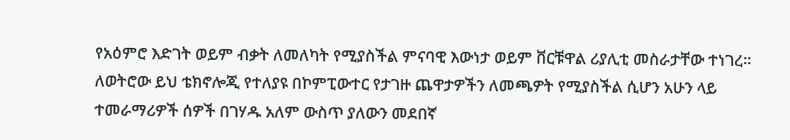የአዕምሮ እድገት ወይም ብቃት ለመለካት የሚያስችል ምናባዊ እውነታ ወይም ቨርቹዋል ሪያሊቲ መስራታቸው ተነገረ፡፡ ለወትሮው ይህ ቴክኖሎጂ የተለያዩ በኮምፒውተር የታገዙ ጨዋታዎችን ለመጫዎት የሚያስችል ሲሆን አሁን ላይ ተመራማሪዎች ሰዎች በገሃዱ አለም ውስጥ ያለውን መደበኛ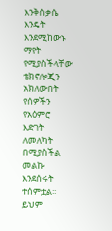እንቅስቃሴ እንዴት እንደሚከውኑ ማየት የሚያስችላቸው ቴክኖሎጂን አክለውበት የሰዎችን የአዕምሮ እድገት ለመለካት በሚያስችል መልኩ እንደሰሩት ተሰምቷል፡፡ ይህም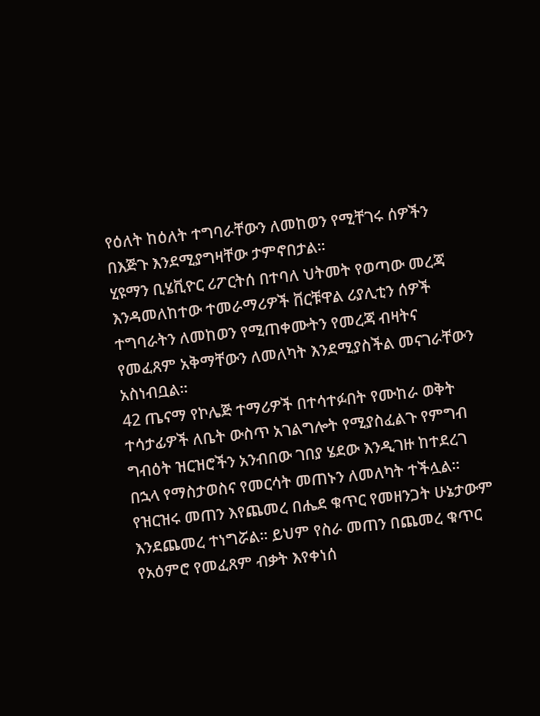የዕለት ከዕለት ተግባራቸውን ለመከወን የሚቸገሩ ሰዎችን በእጅጉ እንደሚያግዛቸው ታምኖበታል፡፡
ሂዩማን ቢሄቪዮር ሪፖርትሰ በተባለ ህትመት የወጣው መረጃ እንዳመለከተው ተመራማሪዎች ቨርቹዋል ሪያሊቲን ሰዎች ተግባራትን ለመከወን የሚጠቀሙትን የመረጃ ብዛትና የመፈጸም አቅማቸውን ለመለካት እንደሚያስችል መናገራቸውን አስነብቧል፡፡
42 ጤናማ የኮሌጅ ተማሪዎች በተሳተፉበት የሙከራ ወቅት ተሳታፊዎች ለቤት ውስጥ አገልግሎት የሚያስፈልጉ የምግብ ግብዕት ዝርዝሮችን አንብበው ገበያ ሄደው እንዲገዙ ከተደረገ በኋላ የማስታወስና የመርሳት መጠኑን ለመለካት ተችሏል፡፡ የዝርዝሩ መጠን እየጨመረ በሔደ ቁጥር የመዘንጋት ሁኔታውም እንደጨመረ ተነግሯል፡፡ ይህም የስራ መጠን በጨመረ ቁጥር የአዕምሮ የመፈጸም ብቃት እየቀነሰ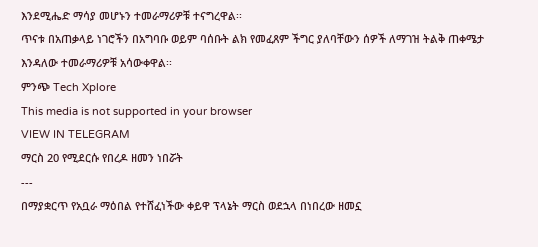እንደሚሔድ ማሳያ መሆኑን ተመራማሪዎቹ ተናግረዋል፡፡
ጥናቱ በአጠቃላይ ነገሮችን በአግባቡ ወይም ባሰቡት ልክ የመፈጸም ችግር ያለባቸውን ሰዎች ለማገዝ ትልቅ ጠቀሜታ እንዳለው ተመራማሪዎቹ አሳውቀዋል፡፡
ምንጭ Tech Xplore
This media is not supported in your browser
VIEW IN TELEGRAM
ማርስ 20 የሚደርሱ የበረዶ ዘመን ነበሯት
---
በማያቋርጥ የአቧራ ማዕበል የተሸፈነችው ቀይዋ ፕላኔት ማርስ ወደኋላ በነበረው ዘመኗ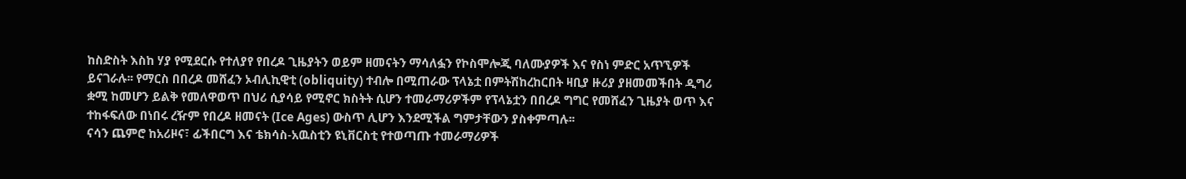ከስድስት እስከ ሃያ የሚደርሱ የተለያየ የበረዶ ጊዜያትን ወይም ዘመናትን ማሳለፏን የኮስሞሎጂ ባለሙያዎች እና የስነ ምድር አጥኚዎች ይናገራሉ፡፡ የማርስ በበረዶ መሸፈን ኦብሊኪዊቲ (obliquity) ተብሎ በሚጠራው ፕላኔቷ በምትሽከረከርበት ዛቢያ ዙሪያ ያዘመመችበት ዲግሪ ቋሚ ከመሆን ይልቅ የመለዋወጥ በህሪ ሲያሳይ የሚኖር ክስትት ሲሆን ተመራማሪዎችም የፕላኔቷን በበረዶ ግግር የመሸፈን ጊዜያት ወጥ እና ተከፋፍለው በነበሩ ረዥም የበረዶ ዘመናት (Ice Ages) ውስጥ ሊሆን እንደሚችል ግምታቸውን ያስቀምጣሉ፡፡
ናሳን ጨምሮ ከአሪዞና፣ ፊችበርግ እና ቴክሳስ-አዉስቲን ዩኒቨርስቲ የተወጣጡ ተመራማሪዎች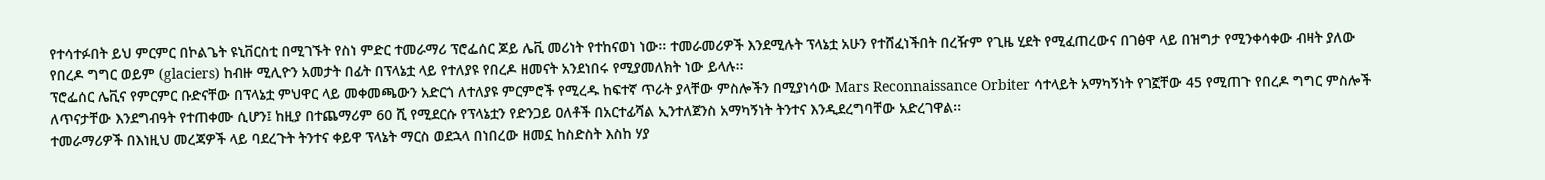የተሳተፉበት ይህ ምርምር በኮልጌት ዩኒቨርስቲ በሚገኙት የስነ ምድር ተመራማሪ ፕሮፌሰር ጆይ ሌቪ መሪነት የተከናወነ ነው፡፡ ተመራመሪዎች እንደሚሉት ፕላኔቷ አሁን የተሸፈነችበት በረዥም የጊዜ ሂደት የሚፈጠረውና በገፅዋ ላይ በዝግታ የሚንቀሳቀው ብዛት ያለው የበረዶ ግግር ወይም (glaciers) ከብዙ ሚሊዮን አመታት በፊት በፕላኔቷ ላይ የተለያዩ የበረዶ ዘመናት አንደነበሩ የሚያመለክት ነው ይላሉ፡፡
ፕሮፌሰር ሌቪና የምርምር ቡድናቸው በፕላኔቷ ምህዋር ላይ መቀመጫውን አድርጎ ለተለያዩ ምርምሮች የሚረዱ ከፍተኛ ጥራት ያላቸው ምስሎችን በሚያነሳው Mars Reconnaissance Orbiter ሳተላይት አማካኝነት የገኟቸው 45 የሚጠጉ የበረዶ ግግር ምስሎች ለጥናታቸው እንደግብዓት የተጠቀሙ ሲሆን፤ ከዚያ በተጨማሪም 60 ሺ የሚደርሱ የፕላኔቷን የድንጋይ ዐለቶች በአርተፊሻል ኢንተለጀንስ አማካኝነት ትንተና እንዲደረግባቸው አድረገዋል፡፡
ተመራማሪዎች በእነዚህ መረጃዎች ላይ ባደረጉት ትንተና ቀይዋ ፕላኔት ማርስ ወደኋላ በነበረው ዘመኗ ከስድስት እስከ ሃያ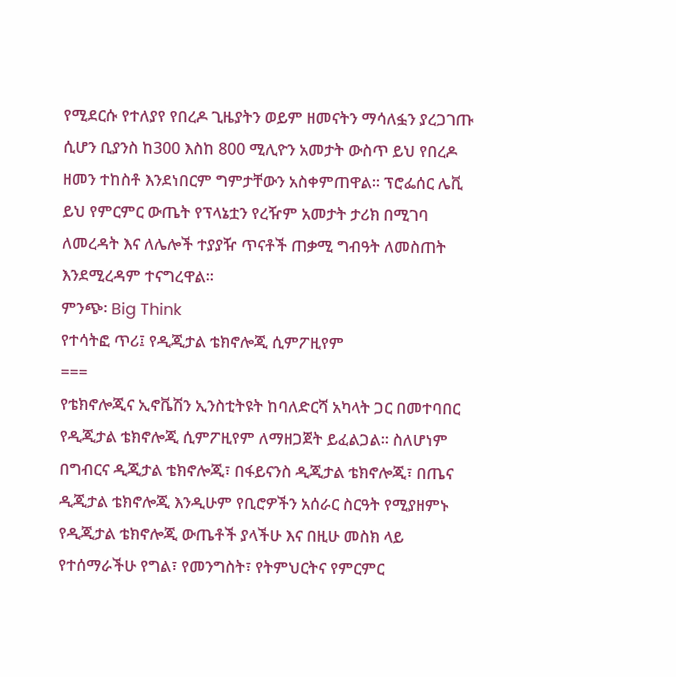የሚደርሱ የተለያየ የበረዶ ጊዜያትን ወይም ዘመናትን ማሳለፏን ያረጋገጡ ሲሆን ቢያንስ ከ300 እስከ 800 ሚሊዮን አመታት ውስጥ ይህ የበረዶ ዘመን ተከስቶ እንደነበርም ግምታቸውን አስቀምጠዋል፡፡ ፕሮፌሰር ሌቪ ይህ የምርምር ውጤት የፕላኔቷን የረዥም አመታት ታሪክ በሚገባ ለመረዳት እና ለሌሎች ተያያዥ ጥናቶች ጠቃሚ ግብዓት ለመስጠት እንደሚረዳም ተናግረዋል፡፡
ምንጭ፡ Big Think
የተሳትፎ ጥሪ፤ የዲጂታል ቴክኖሎጂ ሲምፖዚየም
===
የቴክኖሎጂና ኢኖቬሽን ኢንስቲትዩት ከባለድርሻ አካላት ጋር በመተባበር የዲጂታል ቴክኖሎጂ ሲምፖዚየም ለማዘጋጀት ይፈልጋል። ስለሆነም በግብርና ዲጂታል ቴክኖሎጂ፣ በፋይናንስ ዲጂታል ቴክኖሎጂ፣ በጤና ዲጂታል ቴክኖሎጂ እንዲሁም የቢሮዎችን አሰራር ስርዓት የሚያዘምኑ የዲጂታል ቴክኖሎጂ ውጤቶች ያላችሁ እና በዚሁ መስክ ላይ የተሰማራችሁ የግል፣ የመንግስት፣ የትምህርትና የምርምር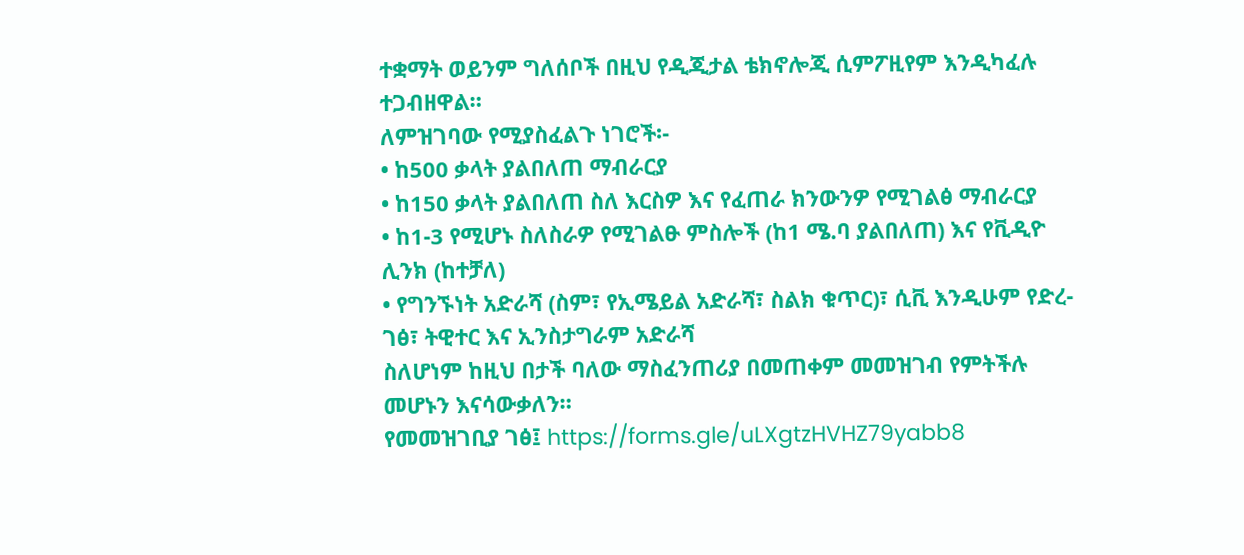ተቋማት ወይንም ግለሰቦች በዚህ የዲጂታል ቴክኖሎጂ ሲምፖዚየም እንዲካፈሉ ተጋብዘዋል።
ለምዝገባው የሚያስፈልጉ ነገሮች፡-
• ከ500 ቃላት ያልበለጠ ማብራርያ
• ከ150 ቃላት ያልበለጠ ስለ እርስዎ እና የፈጠራ ክንውንዎ የሚገልፅ ማብራርያ
• ከ1-3 የሚሆኑ ስለስራዎ የሚገልፁ ምስሎች (ከ1 ሜ.ባ ያልበለጠ) እና የቪዲዮ ሊንክ (ከተቻለ)
• የግንኙነት አድራሻ (ስም፣ የኢሜይል አድራሻ፣ ስልክ ቁጥር)፣ ሲቪ እንዲሁም የድረ-ገፅ፣ ትዊተር እና ኢንስታግራም አድራሻ
ስለሆነም ከዚህ በታች ባለው ማስፈንጠሪያ በመጠቀም መመዝገብ የምትችሉ መሆኑን እናሳውቃለን።
የመመዝገቢያ ገፅ፤ https://forms.gle/uLXgtzHVHZ79yabb8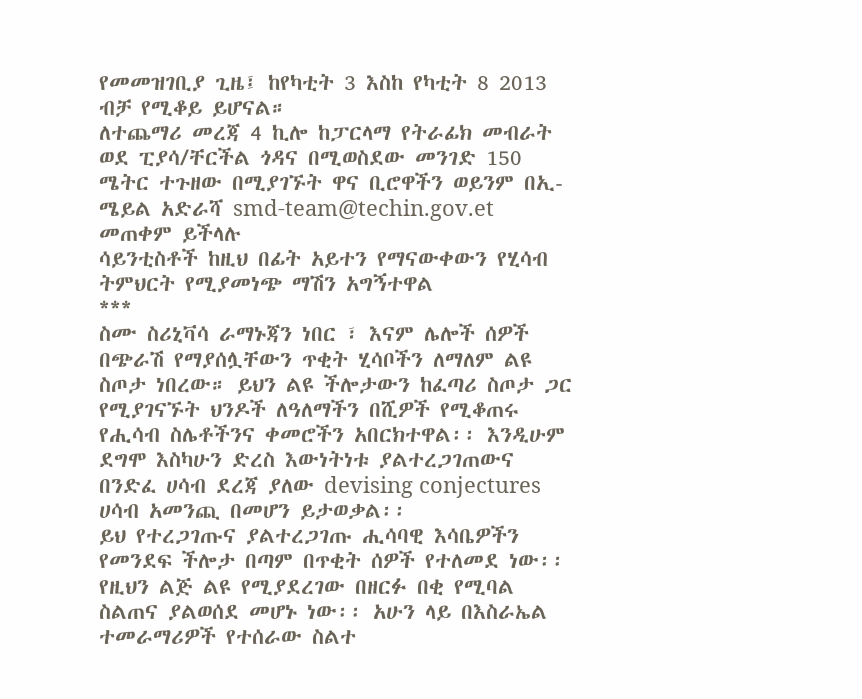የመመዝገቢያ ጊዜ፤ ከየካቲት 3 እስከ የካቲት 8 2013 ብቻ የሚቆይ ይሆናል።
ለተጨማሪ መረጃ 4 ኪሎ ከፓርላማ የትራፊክ መብራት ወደ ፒያሳ/ቸርችል ጎዳና በሚወስደው መንገድ 150 ሜትር ተጉዘው በሚያገኙት ዋና ቢሮዋችን ወይንም በኢ-ሜይል አድራሻ smd-team@techin.gov.et መጠቀም ይችላሉ
ሳይንቲስቶች ከዚህ በፊት አይተን የማናውቀውን የሂሳብ ትምህርት የሚያመነጭ ማሽን አግኝተዋል
***
ስሙ ስሪኒቫሳ ራማኑጃን ነበር ፣ እናም ሌሎች ሰዎች በጭራሽ የማያሰሏቸውን ጥቂት ሂሳቦችን ለማለም ልዩ ስጦታ ነበረው። ይህን ልዩ ችሎታውን ከፈጣሪ ስጦታ ጋር የሚያገናኙት ህንዶች ለዓለማችን በሺዎች የሚቆጠሩ የሒሳብ ስሌቶችንና ቀመሮችን አበርክተዋል፡፡ እንዲሁም ደግሞ እስካሁን ድረስ እውነትነቱ ያልተረጋገጠውና በንድፈ ሀሳብ ደረጃ ያለው devising conjectures ሀሳብ አመንጪ በመሆን ይታወቃል፡፡
ይህ የተረጋገጡና ያልተረጋገጡ ሒሳባዊ እሳቤዎችን የመንደፍ ችሎታ በጣም በጥቂት ሰዎች የተለመደ ነው፡፡ የዚህን ልጅ ልዩ የሚያደረገው በዘርፉ በቂ የሚባል ስልጠና ያልወሰደ መሆኑ ነው፡፡ አሁን ላይ በእስራኤል ተመራማሪዎች የተሰራው ስልተ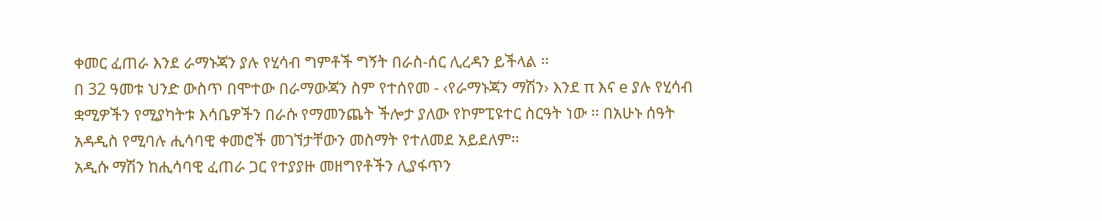ቀመር ፈጠራ እንደ ራማኑጃን ያሉ የሂሳብ ግምቶች ግኝት በራስ-ሰር ሊረዳን ይችላል ፡፡
በ 32 ዓመቱ ህንድ ውስጥ በሞተው በራማውጃን ስም የተሰየመ - ‹የራማኑጃን ማሽን› እንደ π እና e ያሉ የሂሳብ ቋሚዎችን የሚያካትቱ እሳቤዎችን በራሱ የማመንጨት ችሎታ ያለው የኮምፒዩተር ስርዓት ነው ፡፡ በአሁኑ ሰዓት አዳዲስ የሚባሉ ሒሳባዊ ቀመሮች መገኘታቸውን መስማት የተለመደ አይደለም፡፡
አዲሱ ማሽን ከሒሳባዊ ፈጠራ ጋር የተያያዙ መዘግየቶችን ሊያፋጥን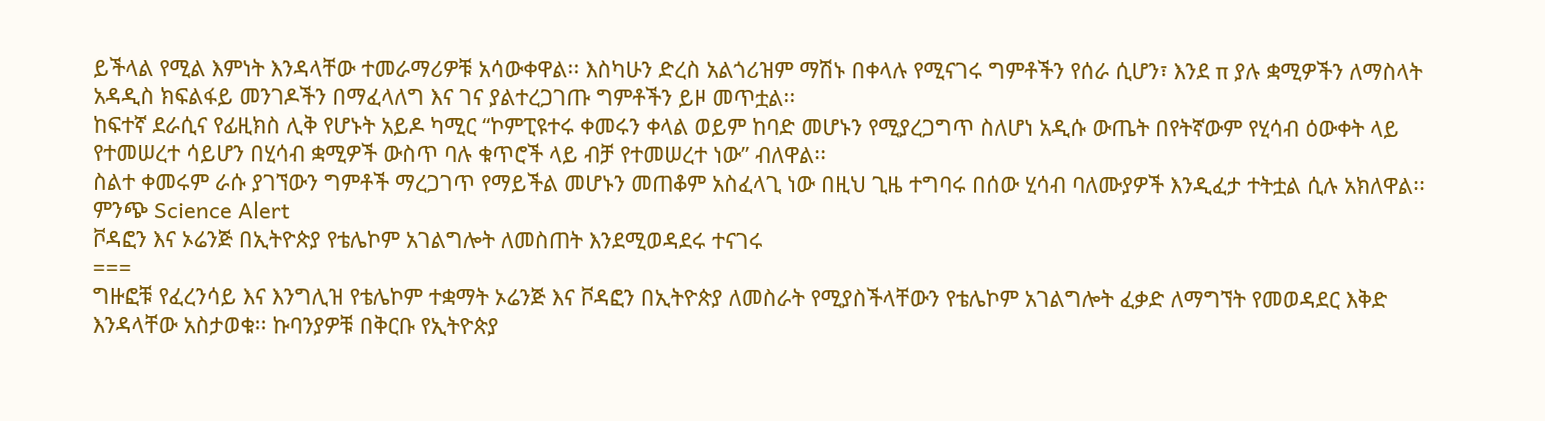ይችላል የሚል እምነት እንዳላቸው ተመራማሪዎቹ አሳውቀዋል፡፡ እስካሁን ድረስ አልጎሪዝም ማሽኑ በቀላሉ የሚናገሩ ግምቶችን የሰራ ሲሆን፣ እንደ π ያሉ ቋሚዎችን ለማስላት አዳዲስ ክፍልፋይ መንገዶችን በማፈላለግ እና ገና ያልተረጋገጡ ግምቶችን ይዞ መጥቷል፡፡
ከፍተኛ ደራሲና የፊዚክስ ሊቅ የሆኑት አይዶ ካሚር “ኮምፒዩተሩ ቀመሩን ቀላል ወይም ከባድ መሆኑን የሚያረጋግጥ ስለሆነ አዲሱ ውጤት በየትኛውም የሂሳብ ዕውቀት ላይ የተመሠረተ ሳይሆን በሂሳብ ቋሚዎች ውስጥ ባሉ ቁጥሮች ላይ ብቻ የተመሠረተ ነው” ብለዋል፡፡
ስልተ ቀመሩም ራሱ ያገኘውን ግምቶች ማረጋገጥ የማይችል መሆኑን መጠቆም አስፈላጊ ነው በዚህ ጊዜ ተግባሩ በሰው ሂሳብ ባለሙያዎች እንዲፈታ ተትቷል ሲሉ አክለዋል፡፡
ምንጭ Science Alert
ቮዳፎን እና ኦሬንጅ በኢትዮጵያ የቴሌኮም አገልግሎት ለመስጠት እንደሚወዳደሩ ተናገሩ
===
ግዙፎቹ የፈረንሳይ እና እንግሊዝ የቴሌኮም ተቋማት ኦሬንጅ እና ቮዳፎን በኢትዮጵያ ለመስራት የሚያስችላቸውን የቴሌኮም አገልግሎት ፈቃድ ለማግኘት የመወዳደር እቅድ እንዳላቸው አስታወቁ፡፡ ኩባንያዎቹ በቅርቡ የኢትዮጵያ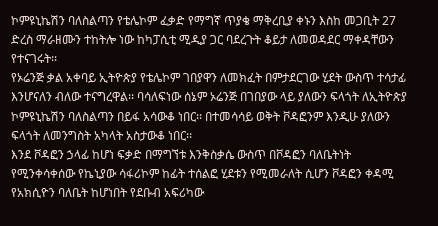ኮምዩኒኬሽን ባለስልጣን የቴሌኮም ፈቃድ የማግኛ ጥያቄ ማቅረቢያ ቀኑን እስከ መጋቢት 27 ድረስ ማራዘሙን ተከትሎ ነው ከካፓሲቲ ሚዲያ ጋር ባደረጉት ቆይታ ለመወዳደር ማቀዳቸውን የተናገሩት፡፡
የኦሬንጅ ቃል አቀባይ ኢትዮጵያ የቴሌኮም ገበያዋን ለመክፈት በምታደርገው ሂደት ውስጥ ተሳታፊ እንሆናለን ብለው ተናግረዋል፡፡ ባሳለፍነው ሰኔም ኦሬንጅ በገበያው ላይ ያለውን ፍላጎት ለኢትዮጵያ ኮምዩኒኬሽን ባለስልጣን በይፋ አሳውቆ ነበር፡፡ በተመሳሳይ ወቅት ቮዳፎንም እንዲሁ ያለውን ፍላጎት ለመንግስት አካላት አስታውቆ ነበር፡፡
እንደ ቮዳፎን ኃላፊ ከሆነ ፍቃድ በማግኘቱ እንቅስቃሴ ውስጥ በቮዳፎን ባለቤትነት የሚንቀሳቀሰው የኬኒያው ሳፋሪኮም ከፊት ተሰልፎ ሂደቱን የሚመራለት ሲሆን ቮዳፎን ቀዳሚ የአክሲዮን ባለቤት ከሆነበት የደቡብ አፍሪካው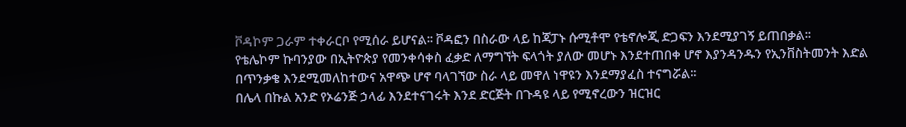ቮዳኮም ጋራም ተቀራርቦ የሚሰራ ይሆናል፡፡ ቮዳፎን በስራው ላይ ከጃፓኑ ሱሚቶሞ የቴኖሎጂ ድጋፍን እንደሚያገኝ ይጠበቃል፡፡
የቴሌኮም ኩባንያው በኢትዮጵያ የመንቀሳቀስ ፈቃድ ለማግኘት ፍላጎት ያለው መሆኑ እንደተጠበቀ ሆኖ እያንዳንዱን የኢንቨስትመንት እድል በጥንቃቄ እንደሚመለከተውና አዋጭ ሆኖ ባላገኘው ስራ ላይ መዋለ ነዋዩን እንደማያፈስ ተናግሯል፡፡
በሌላ በኩል አንድ የኦሬንጅ ኃላፊ እንደተናገሩት እንደ ድርጅት በጉዳዩ ላይ የሚኖረውን ዝርዝር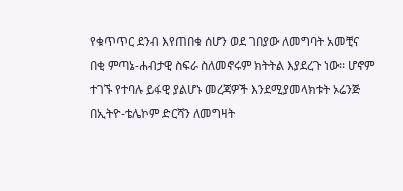የቁጥጥር ደንብ እየጠበቁ ሰሆን ወደ ገበያው ለመግባት አመቺና በቂ ምጣኔ-ሐብታዊ ስፍራ ስለመኖሩም ክትትል እያደረጉ ነው፡፡ ሆኖም ተገኙ የተባሉ ይፋዊ ያልሆኑ መረጃዎች እንደሚያመላክቱት ኦሬንጅ በኢትዮ-ቴሌኮም ድርሻን ለመግዛት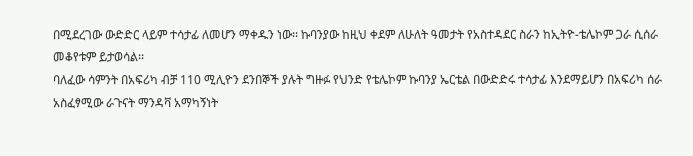በሚደረገው ውድድር ላይም ተሳታፊ ለመሆን ማቀዱን ነው፡፡ ኩባንያው ከዚህ ቀደም ለሁለት ዓመታት የአስተዳደር ስራን ከኢትዮ-ቴሌኮም ጋራ ሲሰራ መቆየቱም ይታወሳል፡፡
ባለፈው ሳምንት በአፍሪካ ብቻ 110 ሚሊዮን ደንበኞች ያሉት ግዙፉ የህንድ የቴሌኮም ኩባንያ ኤርቴል በውድድሩ ተሳታፊ እንደማይሆን በአፍሪካ ሰራ አስፈፃሚው ራጉናት ማንዳቫ አማካኝነት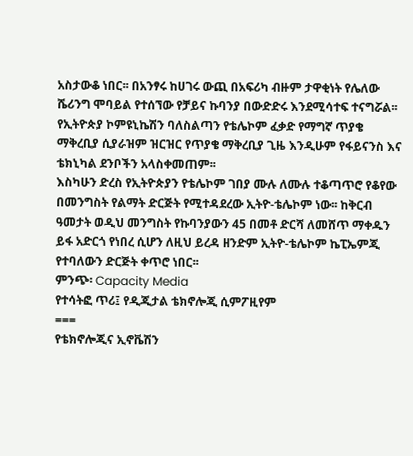አስታውቆ ነበር፡፡ በአንፃሩ ከሀገሩ ውጪ በአፍሪካ ብዙም ታዋቂነት የሌለው ሼሪንግ ሞባይል የተሰኘው የቻይና ኩባንያ በውድድሩ እንደሚሳተፍ ተናግሯል፡፡ የኢትዮጵያ ኮምዩኒኬሽን ባለስልጣን የቴሌኮም ፈቃድ የማግኛ ጥያቄ ማቅረቢያ ሲያራዝም ዝርዝር የጥያቄ ማቅረቢያ ጊዜ እንዲሁም የፋይናንስ እና ቴክኒካል ደንቦችን አላስቀመጠም፡፡
እስካሁን ድረስ የኢትዮጵያን የቴሌኮም ገበያ ሙሉ ለሙሉ ተቆጣጥሮ የቆየው በመንግስት የልማት ድርጅት የሚተዳደረው ኢትዮ-ቴሌኮም ነው፡፡ ከቅርብ ዓመታት ወዲህ መንግስት የኩባንያውን 45 በመቶ ድርሻ ለመሸጥ ማቀዱን ይፋ አድርጎ የነበረ ሲሆን ለዚህ ይረዳ ዘንድም ኢትዮ-ቴሌኮም ኬፒኤምጂ የተባለውን ድርጅት ቀጥሮ ነበር፡፡
ምንጭ፡ Capacity Media
የተሳትፎ ጥሪ፤ የዲጂታል ቴክኖሎጂ ሲምፖዚየም
===
የቴክኖሎጂና ኢኖቬሽን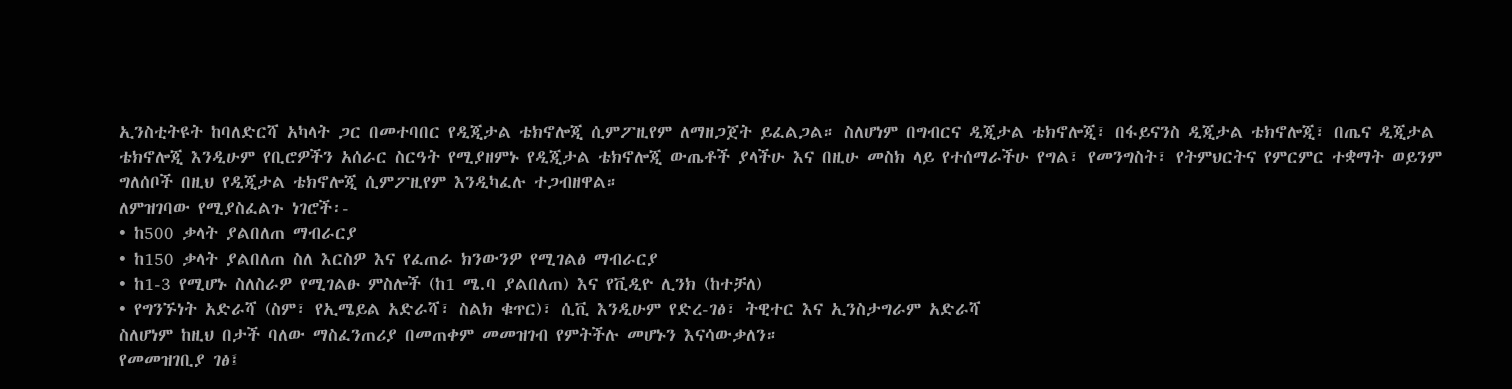ኢንስቲትዩት ከባለድርሻ አካላት ጋር በመተባበር የዲጂታል ቴክኖሎጂ ሲምፖዚየም ለማዘጋጀት ይፈልጋል። ስለሆነም በግብርና ዲጂታል ቴክኖሎጂ፣ በፋይናንስ ዲጂታል ቴክኖሎጂ፣ በጤና ዲጂታል ቴክኖሎጂ እንዲሁም የቢሮዎችን አሰራር ስርዓት የሚያዘምኑ የዲጂታል ቴክኖሎጂ ውጤቶች ያላችሁ እና በዚሁ መስክ ላይ የተሰማራችሁ የግል፣ የመንግስት፣ የትምህርትና የምርምር ተቋማት ወይንም ግለሰቦች በዚህ የዲጂታል ቴክኖሎጂ ሲምፖዚየም እንዲካፈሉ ተጋብዘዋል።
ለምዝገባው የሚያስፈልጉ ነገሮች፡-
• ከ500 ቃላት ያልበለጠ ማብራርያ
• ከ150 ቃላት ያልበለጠ ስለ እርስዎ እና የፈጠራ ክንውንዎ የሚገልፅ ማብራርያ
• ከ1-3 የሚሆኑ ስለስራዎ የሚገልፁ ምስሎች (ከ1 ሜ.ባ ያልበለጠ) እና የቪዲዮ ሊንክ (ከተቻለ)
• የግንኙነት አድራሻ (ስም፣ የኢሜይል አድራሻ፣ ስልክ ቁጥር)፣ ሲቪ እንዲሁም የድረ-ገፅ፣ ትዊተር እና ኢንስታግራም አድራሻ
ስለሆነም ከዚህ በታች ባለው ማስፈንጠሪያ በመጠቀም መመዝገብ የምትችሉ መሆኑን እናሳውቃለን።
የመመዝገቢያ ገፅ፤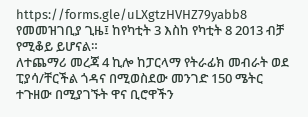https://forms.gle/uLXgtzHVHZ79yabb8
የመመዝገቢያ ጊዜ፤ ከየካቲት 3 እስከ የካቲት 8 2013 ብቻ የሚቆይ ይሆናል።
ለተጨማሪ መረጃ 4 ኪሎ ከፓርላማ የትራፊክ መብራት ወደ ፒያሳ/ቸርችል ጎዳና በሚወስደው መንገድ 150 ሜትር ተጉዘው በሚያገኙት ዋና ቢሮዋችን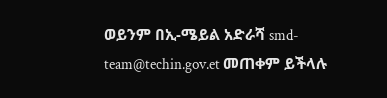ወይንም በኢ-ሜይል አድራሻ smd-team@techin.gov.et መጠቀም ይችላሉ